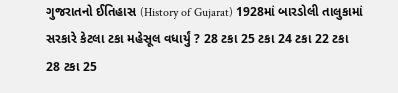ગુજરાતનો ઈતિહાસ (History of Gujarat) 1928માં બારડોલી તાલુકામાં સરકારે કેટલા ટકા મહેસૂલ વધાર્યું ? 28 ટકા 25 ટકા 24 ટકા 22 ટકા 28 ટકા 25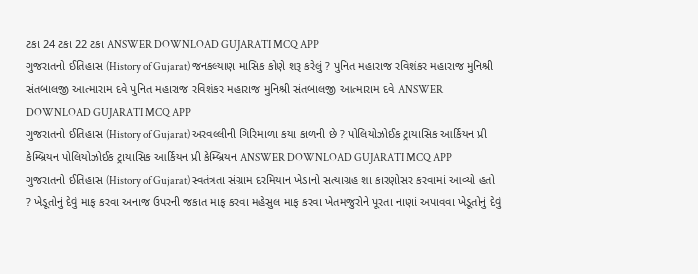ટકા 24 ટકા 22 ટકા ANSWER DOWNLOAD GUJARATI MCQ APP
ગુજરાતનો ઈતિહાસ (History of Gujarat) જનકલ્યાણ માસિક કોણે શરૂ કરેલું ? પુનિત મહારાજ રવિશંકર મહારાજ મુનિશ્રી સંતબાલજી આત્મારામ દવે પુનિત મહારાજ રવિશંકર મહારાજ મુનિશ્રી સંતબાલજી આત્મારામ દવે ANSWER DOWNLOAD GUJARATI MCQ APP
ગુજરાતનો ઈતિહાસ (History of Gujarat) અરવલ્લીની ગિરિમાળા કયા કાળની છે ? પોલિયોઝોઈક ટ્રાયાસિક આર્કિયન પ્રી કેમ્બ્રિયન પોલિયોઝોઈક ટ્રાયાસિક આર્કિયન પ્રી કેમ્બ્રિયન ANSWER DOWNLOAD GUJARATI MCQ APP
ગુજરાતનો ઈતિહાસ (History of Gujarat) સ્વતંત્રતા સંગ્રામ દરમિયાન ખેડાનો સત્યાગ્રહ શા કારણોસર કરવામાં આવ્યો હતો ? ખેડૂતોનું દેવું માફ કરવા અનાજ ઉપરની જકાત માફ કરવા મહેસુલ માફ કરવા ખેતમજુરોને પૂરતા નાણાં અપાવવા ખેડૂતોનું દેવું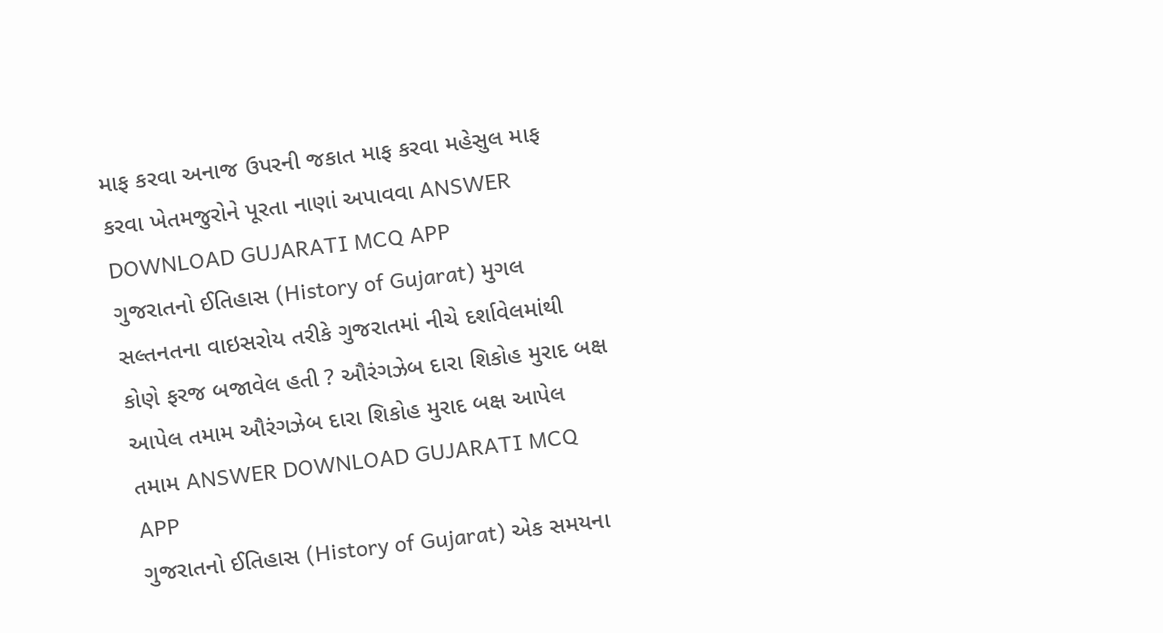માફ કરવા અનાજ ઉપરની જકાત માફ કરવા મહેસુલ માફ કરવા ખેતમજુરોને પૂરતા નાણાં અપાવવા ANSWER DOWNLOAD GUJARATI MCQ APP
ગુજરાતનો ઈતિહાસ (History of Gujarat) મુગલ સલ્તનતના વાઇસરોય તરીકે ગુજરાતમાં નીચે દર્શાવેલમાંથી કોણે ફરજ બજાવેલ હતી ? ઔરંગઝેબ દારા શિકોહ મુરાદ બક્ષ આપેલ તમામ ઔરંગઝેબ દારા શિકોહ મુરાદ બક્ષ આપેલ તમામ ANSWER DOWNLOAD GUJARATI MCQ APP
ગુજરાતનો ઈતિહાસ (History of Gujarat) એક સમયના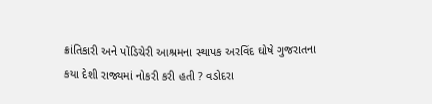ક્રાંતિકારી અને પોંડિચેરી આશ્રમના સ્થાપક અરવિંદ ઘોષે ગુજરાતના કયા દેશી રાજ્યમાં નોકરી કરી હતી ? વડોદરા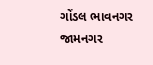ગોંડલ ભાવનગર જામનગર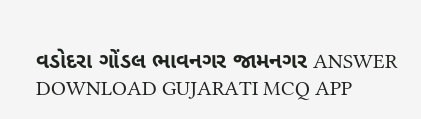વડોદરા ગોંડલ ભાવનગર જામનગર ANSWER DOWNLOAD GUJARATI MCQ APP